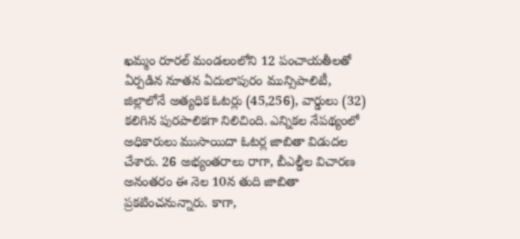ఖమ్మం రూరల్ మండలంలోని 12 పంచాయతీలతో ఏర్పడిన నూతన ఏదులాపురం మున్సిపాలిటీ, జిల్లాలోనే అత్యధిక ఓటర్లు (45,256), వార్డులు (32) కలిగిన పురపాలికగా నిలిచింది. ఎన్నికల నేపథ్యంలో అధికారులు ముసాయిదా ఓటర్ల జాబితా విడుదల చేశారు. 26 అభ్యంతరాలు రాగా, బీఎల్డీల విచారణ అనంతరం ఈ నెల 10న తుది జాబితా ప్రకటించనున్నారు. కాగా,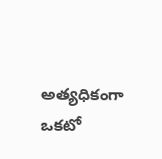అత్యధికంగా ఒకటో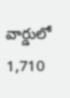వార్డులో 1,710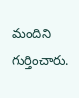మందిని గుర్తించారు.